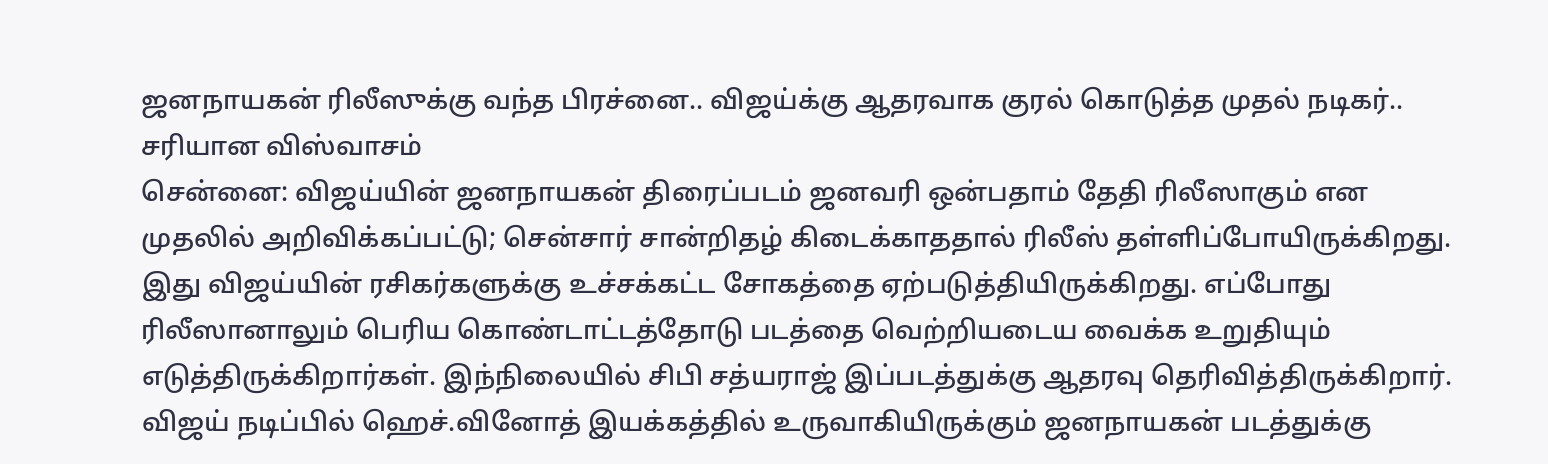ஜனநாயகன் ரிலீஸுக்கு வந்த பிரச்னை.. விஜய்க்கு ஆதரவாக குரல் கொடுத்த முதல் நடிகர்.. சரியான விஸ்வாசம்
சென்னை: விஜய்யின் ஜனநாயகன் திரைப்படம் ஜனவரி ஒன்பதாம் தேதி ரிலீஸாகும் என முதலில் அறிவிக்கப்பட்டு; சென்சார் சான்றிதழ் கிடைக்காததால் ரிலீஸ் தள்ளிப்போயிருக்கிறது. இது விஜய்யின் ரசிகர்களுக்கு உச்சக்கட்ட சோகத்தை ஏற்படுத்தியிருக்கிறது. எப்போது ரிலீஸானாலும் பெரிய கொண்டாட்டத்தோடு படத்தை வெற்றியடைய வைக்க உறுதியும் எடுத்திருக்கிறார்கள். இந்நிலையில் சிபி சத்யராஜ் இப்படத்துக்கு ஆதரவு தெரிவித்திருக்கிறார்.
விஜய் நடிப்பில் ஹெச்.வினோத் இயக்கத்தில் உருவாகியிருக்கும் ஜனநாயகன் படத்துக்கு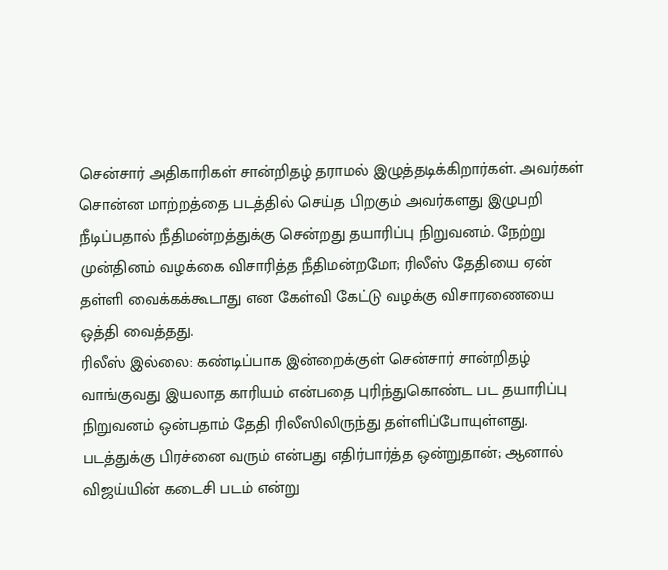சென்சார் அதிகாரிகள் சான்றிதழ் தராமல் இழுத்தடிக்கிறார்கள். அவர்கள் சொன்ன மாற்றத்தை படத்தில் செய்த பிறகும் அவர்களது இழுபறி நீடிப்பதால் நீதிமன்றத்துக்கு சென்றது தயாரிப்பு நிறுவனம். நேற்று முன்தினம் வழக்கை விசாரித்த நீதிமன்றமோ; ரிலீஸ் தேதியை ஏன் தள்ளி வைக்கக்கூடாது என கேள்வி கேட்டு வழக்கு விசாரணையை ஒத்தி வைத்தது.
ரிலீஸ் இல்லை: கண்டிப்பாக இன்றைக்குள் சென்சார் சான்றிதழ் வாங்குவது இயலாத காரியம் என்பதை புரிந்துகொண்ட பட தயாரிப்பு நிறுவனம் ஒன்பதாம் தேதி ரிலீஸிலிருந்து தள்ளிப்போயுள்ளது. படத்துக்கு பிரச்னை வரும் என்பது எதிர்பார்த்த ஒன்றுதான்; ஆனால் விஜய்யின் கடைசி படம் என்று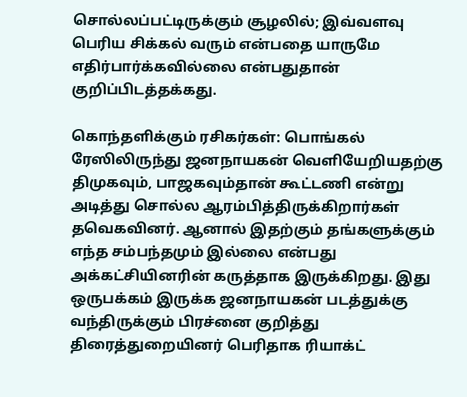சொல்லப்பட்டிருக்கும் சூழலில்; இவ்வளவு பெரிய சிக்கல் வரும் என்பதை யாருமே எதிர்பார்க்கவில்லை என்பதுதான் குறிப்பிடத்தக்கது.

கொந்தளிக்கும் ரசிகர்கள்: பொங்கல் ரேஸிலிருந்து ஜனநாயகன் வெளியேறியதற்கு திமுகவும், பாஜகவும்தான் கூட்டணி என்று அடித்து சொல்ல ஆரம்பித்திருக்கிறார்கள் தவெகவினர். ஆனால் இதற்கும் தங்களுக்கும் எந்த சம்பந்தமும் இல்லை என்பது அக்கட்சியினரின் கருத்தாக இருக்கிறது. இது ஒருபக்கம் இருக்க ஜனநாயகன் படத்துக்கு வந்திருக்கும் பிரச்னை குறித்து திரைத்துறையினர் பெரிதாக ரியாக்ட்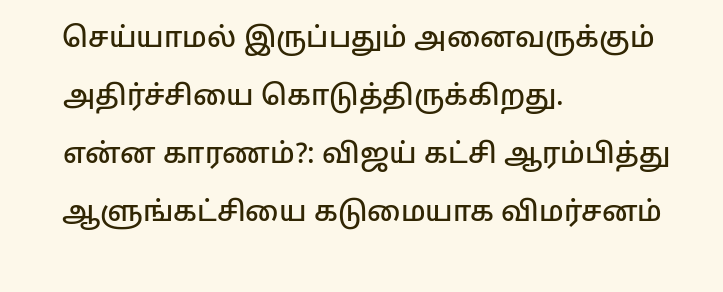செய்யாமல் இருப்பதும் அனைவருக்கும் அதிர்ச்சியை கொடுத்திருக்கிறது.
என்ன காரணம்?: விஜய் கட்சி ஆரம்பித்து ஆளுங்கட்சியை கடுமையாக விமர்சனம்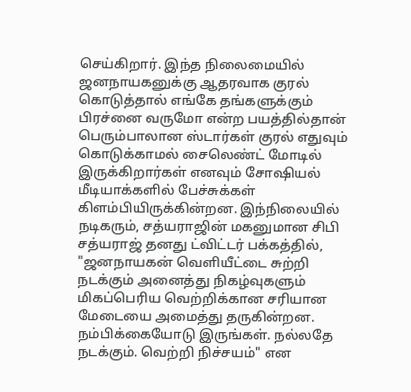செய்கிறார். இந்த நிலைமையில் ஜனநாயகனுக்கு ஆதரவாக குரல் கொடுத்தால் எங்கே தங்களுக்கும் பிரச்னை வருமோ என்ற பயத்தில்தான் பெரும்பாலான ஸ்டார்கள் குரல் எதுவும் கொடுக்காமல் சைலெண்ட் மோடில் இருக்கிறார்கள் எனவும் சோஷியல் மீடியாக்களில் பேச்சுக்கள் கிளம்பியிருக்கின்றன. இந்நிலையில் நடிகரும், சத்யராஜின் மகனுமான சிபி சத்யராஜ் தனது ட்விட்டர் பக்கத்தில், "ஜனநாயகன் வெளியீட்டை சுற்றி நடக்கும் அனைத்து நிகழ்வுகளும் மிகப்பெரிய வெற்றிக்கான சரியான மேடையை அமைத்து தருகின்றன. நம்பிக்கையோடு இருங்கள். நல்லதே நடக்கும். வெற்றி நிச்சயம்" என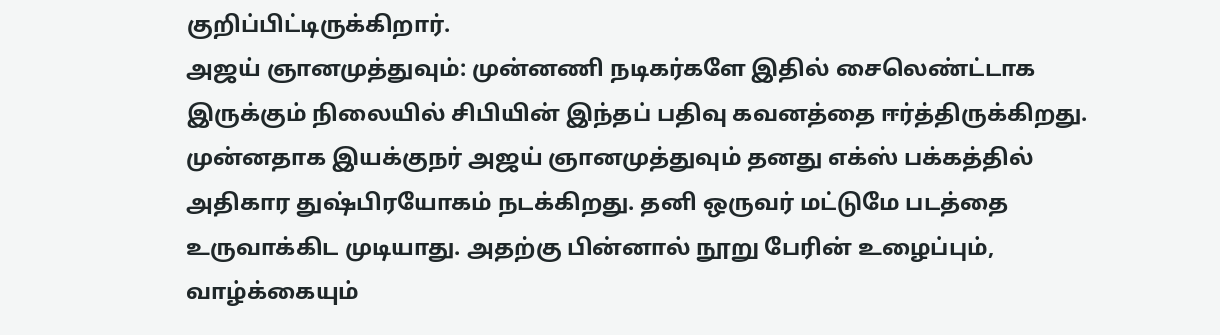குறிப்பிட்டிருக்கிறார்.
அஜய் ஞானமுத்துவும்: முன்னணி நடிகர்களே இதில் சைலெண்ட்டாக இருக்கும் நிலையில் சிபியின் இந்தப் பதிவு கவனத்தை ஈர்த்திருக்கிறது. முன்னதாக இயக்குநர் அஜய் ஞானமுத்துவும் தனது எக்ஸ் பக்கத்தில் அதிகார துஷ்பிரயோகம் நடக்கிறது. தனி ஒருவர் மட்டுமே படத்தை உருவாக்கிட முடியாது. அதற்கு பின்னால் நூறு பேரின் உழைப்பும், வாழ்க்கையும்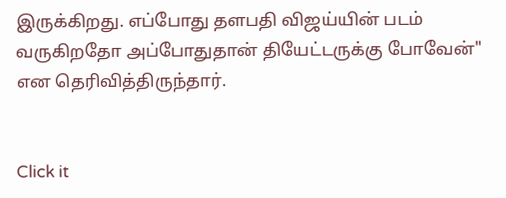இருக்கிறது. எப்போது தளபதி விஜய்யின் படம் வருகிறதோ அப்போதுதான் தியேட்டருக்கு போவேன்" என தெரிவித்திருந்தார்.


Click it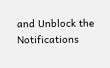and Unblock the Notifications